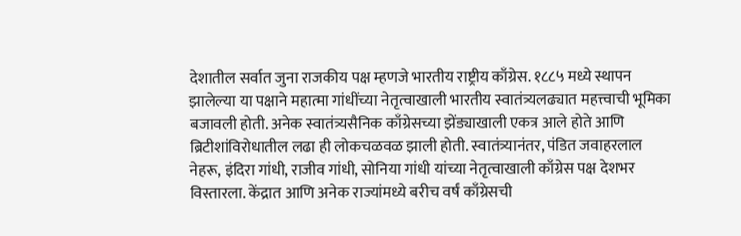देशातील सर्वात जुना राजकीय पक्ष म्हणजे भारतीय राष्ट्रीय काँग्रेस. १८८५ मध्ये स्थापन झालेल्या या पक्षाने महात्मा गांधींच्या नेतृत्वाखाली भारतीय स्वातंत्र्यलढ्यात महत्त्वाची भूमिका बजावली होती. अनेक स्वातंत्र्यसैनिक काँग्रेसच्या झेंड्याखाली एकत्र आले होते आणि ब्रिटीशांविरोधातील लढा ही लोकचळवळ झाली होती. स्वातंत्र्यानंतर, पंडित जवाहरलाल नेहरू, इंदिरा गांधी, राजीव गांधी, सोनिया गांधी यांच्या नेतृत्वाखाली काँग्रेस पक्ष देशभर विस्तारला. केंद्रात आणि अनेक राज्यांमध्ये बरीच वर्षं काँग्रेसची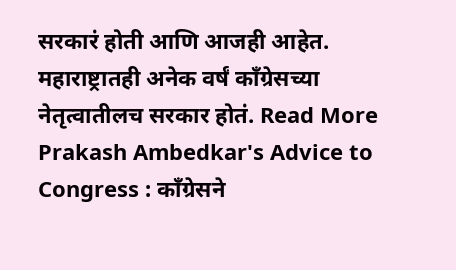सरकारं होती आणि आजही आहेत. महाराष्ट्रातही अनेक वर्षं काँग्रेसच्या नेतृत्वातीलच सरकार होतं. Read More
Prakash Ambedkar's Advice to Congress : कॉंग्रेसने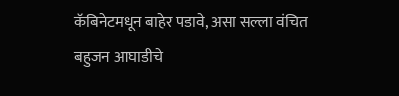कॅबिनेटमधून बाहेर पडावे, असा सल्ला वंचित बहुजन आघाडीचे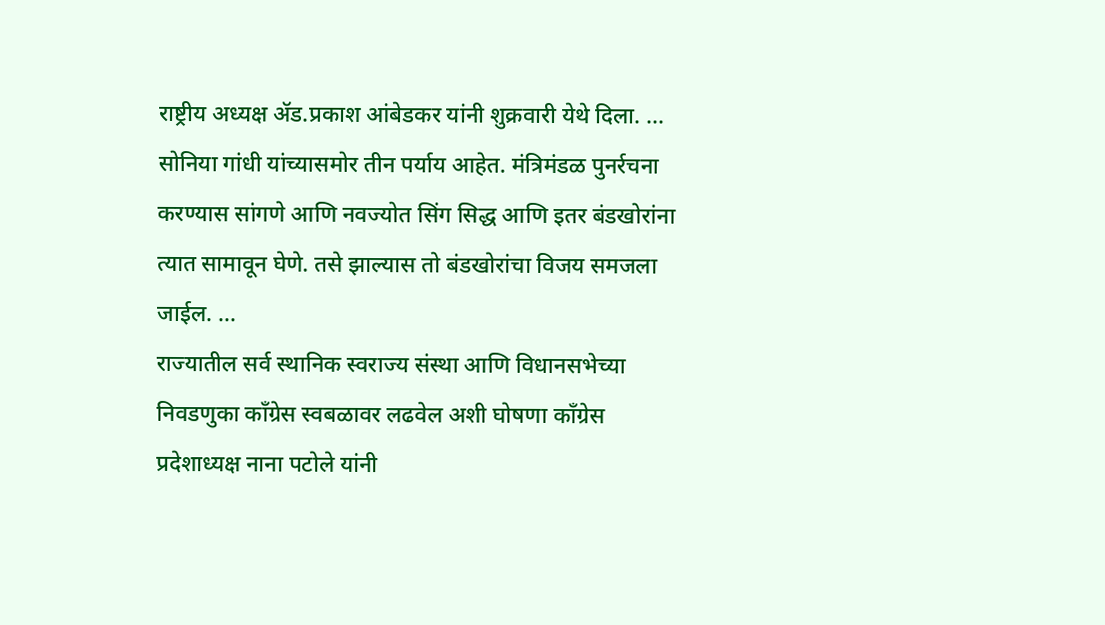राष्ट्रीय अध्यक्ष ॲड.प्रकाश आंबेडकर यांनी शुक्रवारी येथे दिला. ...
सोनिया गांधी यांच्यासमोर तीन पर्याय आहेत. मंत्रिमंडळ पुनर्रचना करण्यास सांगणे आणि नवज्योत सिंग सिद्ध आणि इतर बंडखोरांना त्यात सामावून घेणे. तसे झाल्यास तो बंडखोरांचा विजय समजला जाईल. ...
राज्यातील सर्व स्थानिक स्वराज्य संस्था आणि विधानसभेच्या निवडणुका काँग्रेस स्वबळावर लढवेल अशी घोषणा काँग्रेस प्रदेशाध्यक्ष नाना पटोले यांनी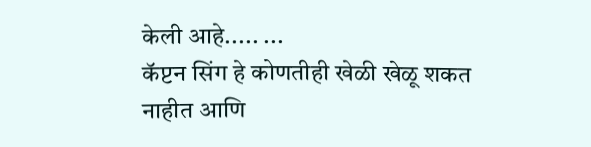केली आहे..... ...
कॅप्टन सिंग हे कोणतीही खेळी खेळू शकत नाहीत आणि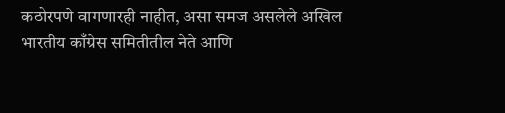कठोरपणे वागणारही नाहीत, असा समज असलेले अखिल भारतीय काँग्रेस समितीतील नेते आणि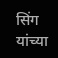सिंग यांच्या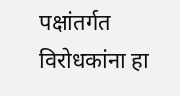पक्षांतर्गत विरोधकांना हा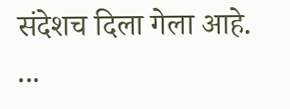संदेशच दिला गेला आहे. ...